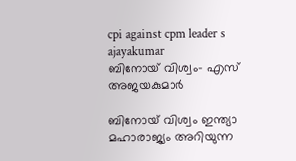cpi against cpm leader s ajayakumar
ബിനോയ് വിശ്വം- എസ് അജയകുമാര്‍

ബിനോയ് വിശ്വം ഇന്ത്യാ മഹാരാജ്യം അറിയുന്ന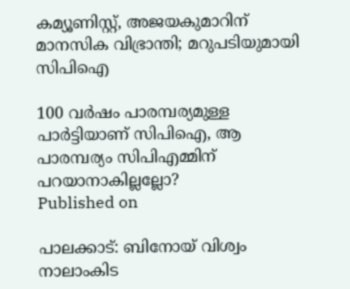കമ്യൂണിസ്റ്റ്, അജയകുമാറിന് മാനസിക വിഭ്രാന്തി; മറുപടിയുമായി സിപിഐ

100 വര്‍ഷം പാരമ്പര്യമുള്ള പാര്‍ട്ടിയാണ് സിപിഐ, ആ പാരമ്പര്യം സിപിഎമ്മിന് പറയാനാകില്ലല്ലോ?
Published on

പാലക്കാട്: ബിനോയ് വിശ്വം നാലാംകിട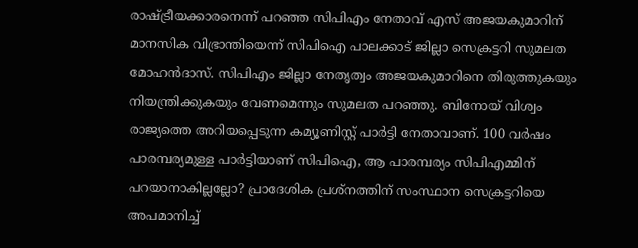രാഷ്ട്രീയക്കാരനെന്ന് പറഞ്ഞ സിപിഎം നേതാവ് എസ് അജയകുമാറിന് മാനസിക വിഭ്രാന്തിയെന്ന് സിപിഐ പാലക്കാട് ജില്ലാ സെക്രട്ടറി സുമലത മോഹന്‍ദാസ്. സിപിഎം ജില്ലാ നേതൃത്വം അജയകുമാറിനെ തിരുത്തുകയും നിയന്ത്രിക്കുകയും വേണമെന്നും സുമലത പറഞ്ഞു. ബിനോയ് വിശ്വം രാജ്യത്തെ അറിയപ്പെടുന്ന കമ്യൂണിസ്റ്റ് പാര്‍ട്ടി നേതാവാണ്. 100 വര്‍ഷം പാരമ്പര്യമുള്ള പാര്‍ട്ടിയാണ് സിപിഐ, ആ പാരമ്പര്യം സിപിഎമ്മിന് പറയാനാകില്ലല്ലോ? പ്രാദേശിക പ്രശ്നത്തിന് സംസ്ഥാന സെക്രട്ടറിയെ അപമാനിച്ച്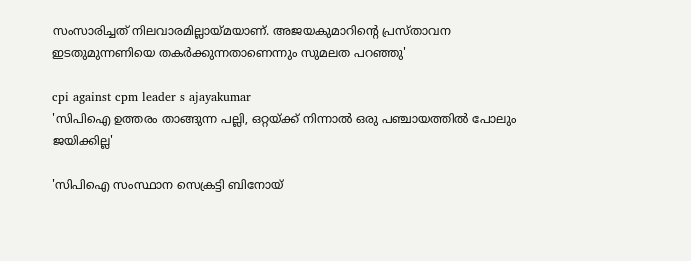സംസാരിച്ചത് നിലവാരമില്ലായ്മയാണ്. അജയകുമാറിന്റെ പ്രസ്താവന ഇടതുമുന്നണിയെ തകര്‍ക്കുന്നതാണെന്നും സുമലത പറഞ്ഞു'

cpi against cpm leader s ajayakumar
'സിപിഐ ഉത്തരം താങ്ങുന്ന പല്ലി, ഒറ്റയ്ക്ക് നിന്നാല്‍ ഒരു പഞ്ചായത്തില്‍ പോലും ജയിക്കില്ല'

'സിപിഐ സംസ്ഥാന സെക്രട്ടി ബിനോയ്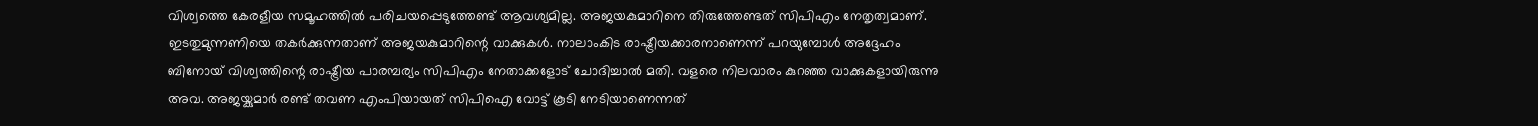വിശ്വത്തെ കേരളീയ സമൂഹത്തില്‍ പരിചയപ്പെടുത്തേണ്ട് ആവശ്യമില്ല. അജയകുമാറിനെ തിരുത്തേണ്ടത് സിപിഎം നേതൃത്വമാണ്. ഇടതുമുന്നണിയെ തകര്‍ക്കുന്നതാണ് അജയകുമാറിന്റെ വാക്കുകള്‍. നാലാംകിട രാഷ്ട്രീയക്കാരനാണെന്ന് പറയുമ്പോള്‍ അദ്ദേഹം ബിനോയ് വിശ്വത്തിന്റെ രാഷ്ട്രീയ പാരമ്പര്യം സിപിഎം നേതാക്കളോട് ചോദിച്ചാല്‍ മതി. വളരെ നിലവാരം കുറഞ്ഞ വാക്കുകളായിരുന്നു അവ. അജയ്കുമാര്‍ രണ്ട് തവണ എംപിയായത് സിപിഐ വോട്ട് കൂടി നേടിയാണെന്നത്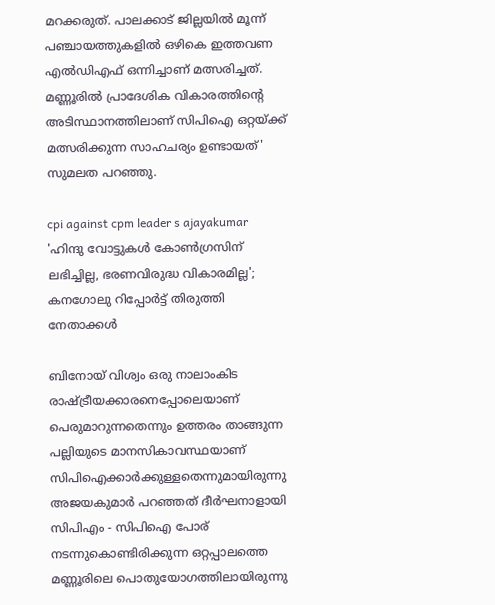മറക്കരുത്. പാലക്കാട് ജില്ലയില്‍ മൂന്ന് പഞ്ചായത്തുകളില്‍ ഒഴികെ ഇത്തവണ എല്‍ഡിഎഫ് ഒന്നിച്ചാണ് മത്സരിച്ചത്. മണ്ണൂരില്‍ പ്രാദേശിക വികാരത്തിന്റെ അടിസ്ഥാനത്തിലാണ് സിപിഐ ഒറ്റയ്ക്ക് മത്സരിക്കുന്ന സാഹചര്യം ഉണ്ടായത്' സുമലത പറഞ്ഞു.

cpi against cpm leader s ajayakumar
'ഹിന്ദു വോട്ടുകള്‍ കോണ്‍ഗ്രസിന് ലഭിച്ചില്ല, ഭരണവിരുദ്ധ വികാരമില്ല'; കനഗോലു റിപ്പോര്‍ട്ട് തിരുത്തി നേതാക്കള്‍

ബിനോയ് വിശ്വം ഒരു നാലാംകിട രാഷ്ട്രീയക്കാരനെപ്പോലെയാണ് പെരുമാറുന്നതെന്നും ഉത്തരം താങ്ങുന്ന പല്ലിയുടെ മാനസികാവസ്ഥയാണ് സിപിഐക്കാര്‍ക്കുള്ളതെന്നുമായിരുന്നു അജയകുമാര്‍ പറഞ്ഞത് ദീര്‍ഘനാളായി സിപിഎം - സിപിഐ പോര് നടന്നുകൊണ്ടിരിക്കുന്ന ഒറ്റപ്പാലത്തെ മണ്ണൂരിലെ പൊതുയോഗത്തിലായിരുന്നു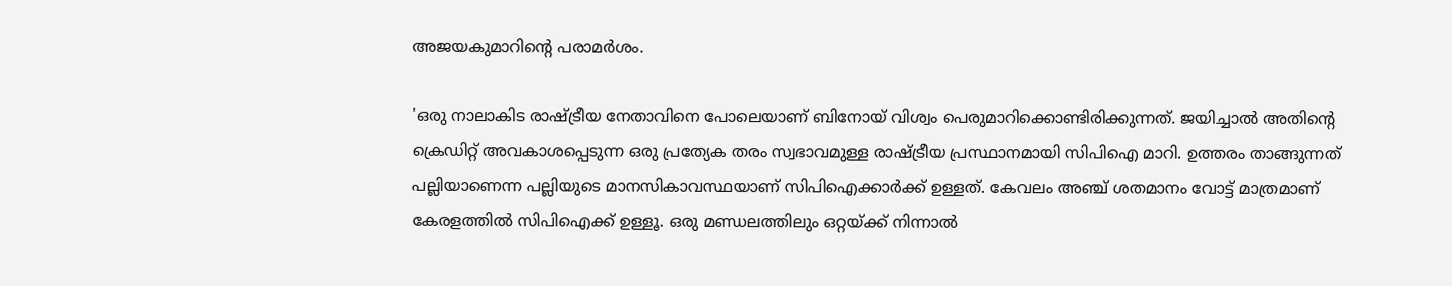അജയകുമാറിന്റെ പരാമര്‍ശം.

'ഒരു നാലാകിട രാഷ്ട്രീയ നേതാവിനെ പോലെയാണ് ബിനോയ് വിശ്വം പെരുമാറിക്കൊണ്ടിരിക്കുന്നത്. ജയിച്ചാല്‍ അതിന്റെ ക്രെഡിറ്റ് അവകാശപ്പെടുന്ന ഒരു പ്രത്യേക തരം സ്വഭാവമുള്ള രാഷ്ട്രീയ പ്രസ്ഥാനമായി സിപിഐ മാറി. ഉത്തരം താങ്ങുന്നത് പല്ലിയാണെന്ന പല്ലിയുടെ മാനസികാവസ്ഥയാണ് സിപിഐക്കാര്‍ക്ക് ഉള്ളത്. കേവലം അഞ്ച് ശതമാനം വോട്ട് മാത്രമാണ് കേരളത്തില്‍ സിപിഐക്ക് ഉള്ളൂ. ഒരു മണ്ഡലത്തിലും ഒറ്റയ്ക്ക് നിന്നാല്‍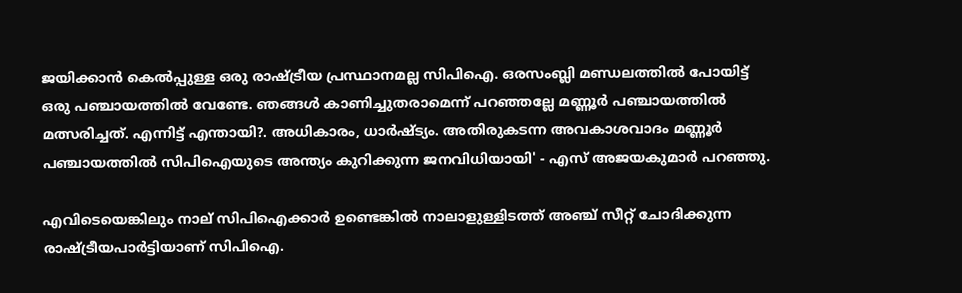ജയിക്കാന്‍ കെല്‍പ്പുള്ള ഒരു രാഷ്ട്രീയ പ്രസ്ഥാനമല്ല സിപിഐ. ഒരസംബ്ലി മണ്ഡലത്തില്‍ പോയിട്ട് ഒരു പഞ്ചായത്തില്‍ വേണ്ടേ. ഞങ്ങള്‍ കാണിച്ചുതരാമെന്ന് പറഞ്ഞല്ലേ മണ്ണൂര്‍ പഞ്ചായത്തില്‍ മത്സരിച്ചത്. എന്നിട്ട് എന്തായി?. അധികാരം, ധാര്‍ഷ്ട്യം. അതിരുകടന്ന അവകാശവാദം മണ്ണൂര്‍ പഞ്ചായത്തില്‍ സിപിഐയുടെ അന്ത്യം കുറിക്കുന്ന ജനവിധിയായി' - എസ് അജയകുമാര്‍ പറഞ്ഞു.

എവിടെയെങ്കിലും നാല് സിപിഐക്കാര്‍ ഉണ്ടെങ്കില്‍ നാലാളുള്ളിടത്ത് അഞ്ച് സീറ്റ് ചോദിക്കുന്ന രാഷ്ട്രീയപാര്‍ട്ടിയാണ് സിപിഐ.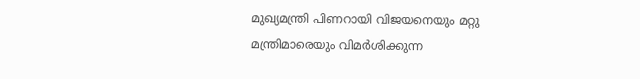മുഖ്യമന്ത്രി പിണറായി വിജയനെയും മറ്റു മന്ത്രിമാരെയും വിമര്‍ശിക്കുന്ന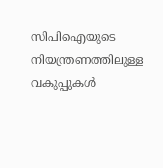സിപിഐയുടെ നിയന്ത്രണത്തിലുള്ള വകുപ്പുകള്‍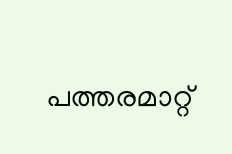പത്തരമാറ്റ്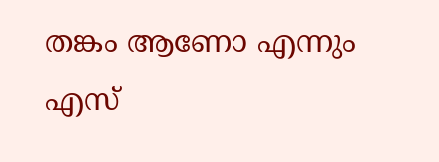തങ്കം ആണോ എന്നും എസ്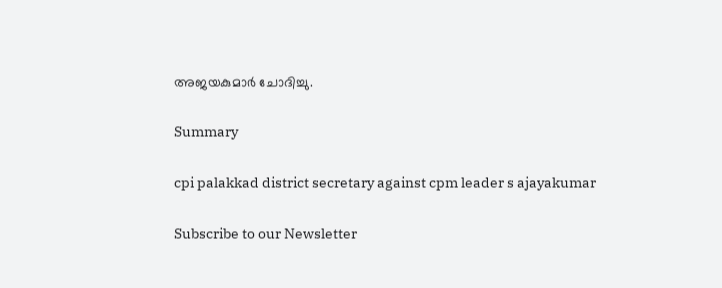അജയകുമാര്‍ ചോദിച്ചു.

Summary

cpi palakkad district secretary against cpm leader s ajayakumar

Subscribe to our Newsletter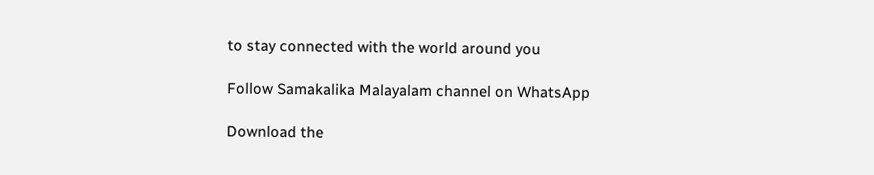to stay connected with the world around you

Follow Samakalika Malayalam channel on WhatsApp

Download the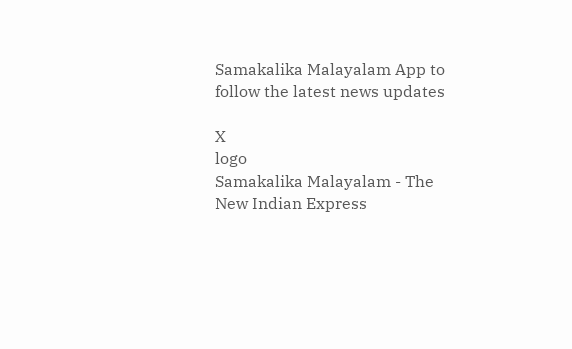Samakalika Malayalam App to follow the latest news updates

X
logo
Samakalika Malayalam - The New Indian Express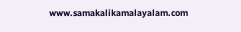www.samakalikamalayalam.com